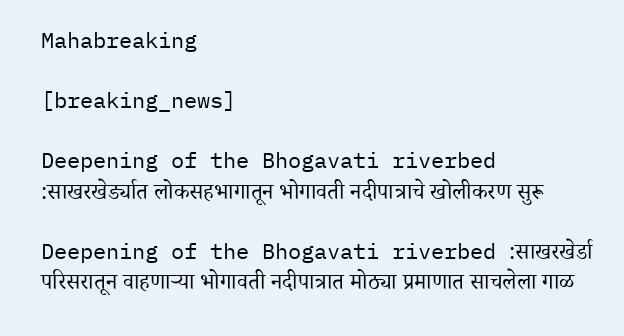Mahabreaking

[breaking_news]

Deepening of the Bhogavati riverbed :साखरखेर्ड्यात लोकसहभागातून भोगावती नदीपात्राचे खोलीकरण सुरू

Deepening of the Bhogavati riverbed :साखरखेर्डा परिसरातून वाहणाऱ्या भोगावती नदीपात्रात मोठ्या प्रमाणात साचलेला गाळ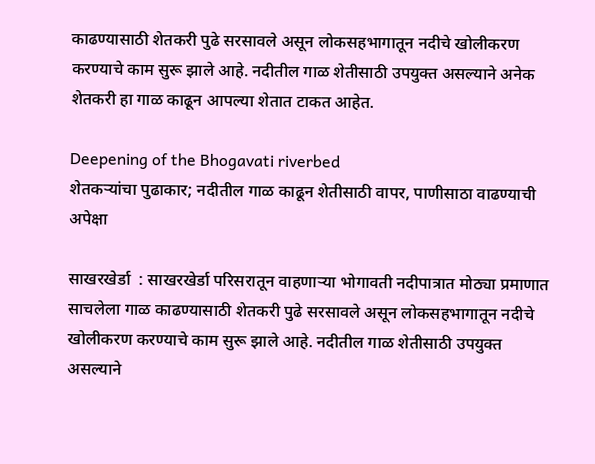काढण्यासाठी शेतकरी पुढे सरसावले असून लोकसहभागातून नदीचे खोलीकरण करण्याचे काम सुरू झाले आहे. नदीतील गाळ शेतीसाठी उपयुक्त असल्याने अनेक शेतकरी हा गाळ काढून आपल्या शेतात टाकत आहेत.

Deepening of the Bhogavati riverbed
शेतकऱ्यांचा पुढाकार; नदीतील गाळ काढून शेतीसाठी वापर, पाणीसाठा वाढण्याची अपेक्षा

साखरखेर्डा  : साखरखेर्डा परिसरातून वाहणाऱ्या भोगावती नदीपात्रात मोठ्या प्रमाणात साचलेला गाळ काढण्यासाठी शेतकरी पुढे सरसावले असून लोकसहभागातून नदीचे खोलीकरण करण्याचे काम सुरू झाले आहे. नदीतील गाळ शेतीसाठी उपयुक्त असल्याने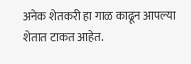अनेक शेतकरी हा गाळ काढून आपल्या शेतात टाकत आहेत.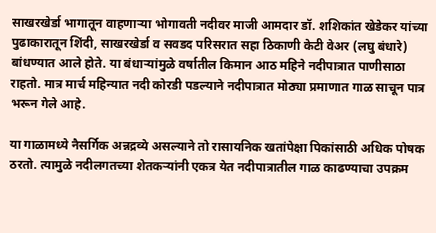साखरखेर्डा भागातून वाहणाऱ्या भोगावती नदीवर माजी आमदार डॉ. शशिकांत खेडेकर यांच्या पुढाकारातून शिंदी, साखरखेर्डा व सवडद परिसरात सहा ठिकाणी केटी वेअर (लघु बंधारे) बांधण्यात आले होते. या बंधाऱ्यांमुळे वर्षातील किमान आठ महिने नदीपात्रात पाणीसाठा राहतो. मात्र मार्च महिन्यात नदी कोरडी पडल्याने नदीपात्रात मोठ्या प्रमाणात गाळ साचून पात्र भरून गेले आहे.

या गाळामध्ये नैसर्गिक अन्नद्रव्ये असल्याने तो रासायनिक खतांपेक्षा पिकांसाठी अधिक पोषक ठरतो. त्यामुळे नदीलगतच्या शेतकऱ्यांनी एकत्र येत नदीपात्रातील गाळ काढण्याचा उपक्रम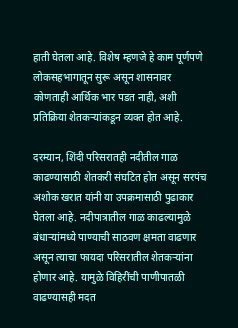हाती घेतला आहे. विशेष म्हणजे हे काम पूर्णपणे लोकसहभागातून सुरू असून शासनावर कोणताही आर्थिक भार पडत नाही, अशी प्रतिक्रिया शेतकऱ्यांकडून व्यक्त होत आहे.

दरम्यान, शिंदी परिसरातही नदीतील गाळ काढण्यासाठी शेतकरी संघटित होत असून सरपंच अशोक खरात यांनी या उपक्रमासाठी पुढाकार घेतला आहे. नदीपात्रातील गाळ काढल्यामुळे बंधाऱ्यांमध्ये पाण्याची साठवण क्षमता वाढणार असून त्याचा फायदा परिसरातील शेतकऱ्यांना होणार आहे. यामुळे विहिरींची पाणीपातळी वाढण्यासही मदत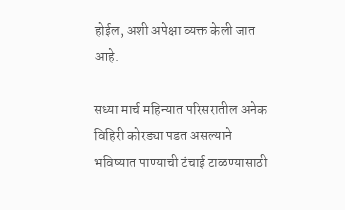होईल, अशी अपेक्षा व्यक्त केली जात आहे.

सध्या मार्च महिन्यात परिसरातील अनेक विहिरी कोरड्या पडत असल्याने भविष्यात पाण्याची टंचाई टाळण्यासाठी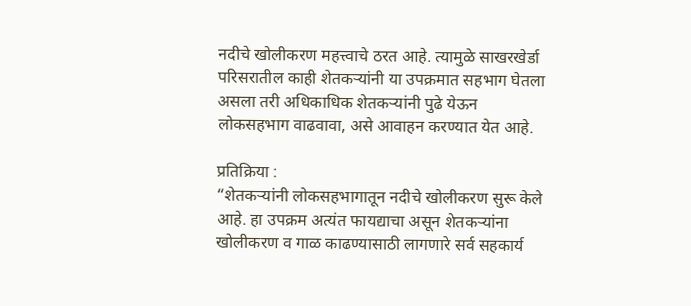नदीचे खोलीकरण महत्त्वाचे ठरत आहे. त्यामुळे साखरखेर्डा परिसरातील काही शेतकऱ्यांनी या उपक्रमात सहभाग घेतला असला तरी अधिकाधिक शेतकऱ्यांनी पुढे येऊन लोकसहभाग वाढवावा, असे आवाहन करण्यात येत आहे.

प्रतिक्रिया :
“शेतकऱ्यांनी लोकसहभागातून नदीचे खोलीकरण सुरू केले आहे. हा उपक्रम अत्यंत फायद्याचा असून शेतकऱ्यांना खोलीकरण व गाळ काढण्यासाठी लागणारे सर्व सहकार्य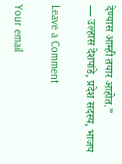देण्यास आम्ही तयार आहोत.”
— उल्हास देशपांडे, प्रदेश सदस्य, भाजप

Leave a Comment

Your email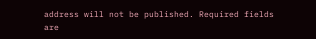address will not be published. Required fields are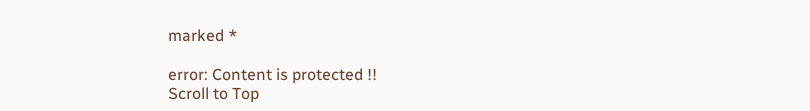marked *

error: Content is protected !!
Scroll to Top